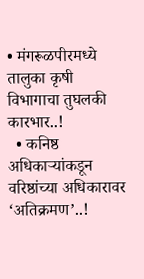• मंगरूळपीरमध्ये तालुका कृषी विभागाचा तुघलकी कारभार..!
  • कनिष्ठ अधिकाऱ्यांकडून वरिष्ठांच्या अधिकारावर ‘अतिक्रमण’..!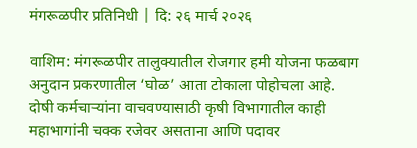मंगरूळपीर प्रतिनिधी | दि: २६ मार्च २०२६

वाशिम: मंगरूळपीर तालुक्यातील रोजगार हमी योजना फळबाग अनुदान प्रकरणातील ‘घोळ’ आता टोकाला पोहोचला आहे. दोषी कर्मचाऱ्यांना वाचवण्यासाठी कृषी विभागातील काही महाभागांनी चक्क रजेवर असताना आणि पदावर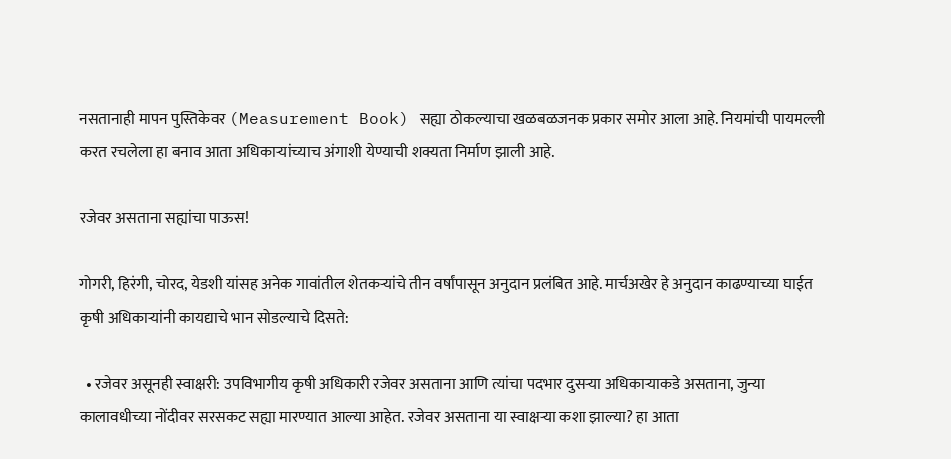नसतानाही मापन पुस्तिकेवर (Measurement Book) सह्या ठोकल्याचा खळबळजनक प्रकार समोर आला आहे. नियमांची पायमल्ली करत रचलेला हा बनाव आता अधिकाऱ्यांच्याच अंगाशी येण्याची शक्यता निर्माण झाली आहे.

रजेवर असताना सह्यांचा पाऊस!

गोगरी, हिरंगी, चोरद, येडशी यांसह अनेक गावांतील शेतकऱ्यांचे तीन वर्षांपासून अनुदान प्रलंबित आहे. मार्चअखेर हे अनुदान काढण्याच्या घाईत कृषी अधिकाऱ्यांनी कायद्याचे भान सोडल्याचे दिसते:

  • रजेवर असूनही स्वाक्षरी: उपविभागीय कृषी अधिकारी रजेवर असताना आणि त्यांचा पदभार दुसऱ्या अधिकाऱ्याकडे असताना, जुन्या कालावधीच्या नोंदीवर सरसकट सह्या मारण्यात आल्या आहेत. रजेवर असताना या स्वाक्षऱ्या कशा झाल्या? हा आता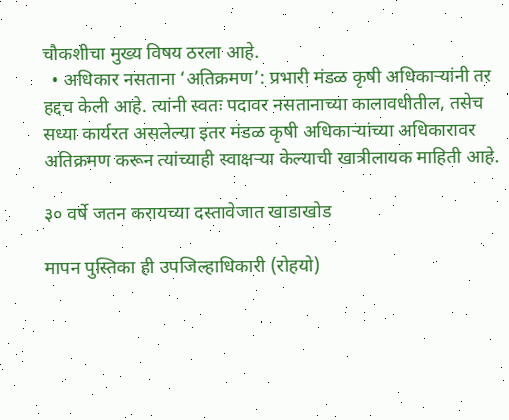चौकशीचा मुख्य विषय ठरला आहे.
  • अधिकार नसताना ‘अतिक्रमण’: प्रभारी मंडळ कृषी अधिकाऱ्यांनी तर हद्दच केली आहे. त्यांनी स्वतः पदावर नसतानाच्या कालावधीतील, तसेच सध्या कार्यरत असलेल्या इतर मंडळ कृषी अधिकाऱ्यांच्या अधिकारावर अतिक्रमण करून त्यांच्याही स्वाक्षऱ्या केल्याची खात्रीलायक माहिती आहे.

३० वर्षे जतन करायच्या दस्तावेजात खाडाखोड

मापन पुस्तिका ही उपजिल्हाधिकारी (रोहयो)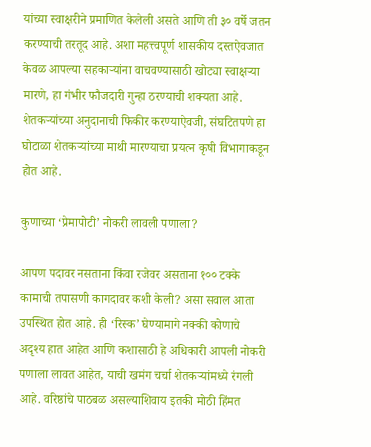यांच्या स्वाक्षरीने प्रमाणित केलेली असते आणि ती ३० वर्षे जतन करण्याची तरतूद आहे. अशा महत्त्वपूर्ण शासकीय दस्तऐवजात केवळ आपल्या सहकाऱ्यांना वाचवण्यासाठी खोट्या स्वाक्षऱ्या मारणे, हा गंभीर फौजदारी गुन्हा ठरण्याची शक्यता आहे. शेतकऱ्यांच्या अनुदानाची फिकीर करण्याऐवजी, संघटितपणे हा घोटाळा शेतकऱ्यांच्या माथी मारण्याचा प्रयत्न कृषी विभागाकडून होत आहे.

कुणाच्या ‘प्रेमापोटी’ नोकरी लावली पणाला?

आपण पदावर नसताना किंवा रजेवर असताना १०० टक्के कामाची तपासणी कागदावर कशी केली? असा सवाल आता उपस्थित होत आहे. ही ‘रिस्क’ घेण्यामागे नक्की कोणाचे अदृश्य हात आहेत आणि कशासाठी हे अधिकारी आपली नोकरी पणाला लावत आहेत, याची खमंग चर्चा शेतकऱ्यांमध्ये रंगली आहे. वरिष्ठांचे पाठबळ असल्याशिवाय इतकी मोठी हिंमत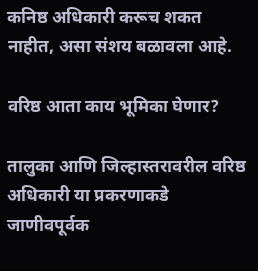कनिष्ठ अधिकारी करूच शकत नाहीत, असा संशय बळावला आहे.

वरिष्ठ आता काय भूमिका घेणार?

तालुका आणि जिल्हास्तरावरील वरिष्ठ अधिकारी या प्रकरणाकडे जाणीवपूर्वक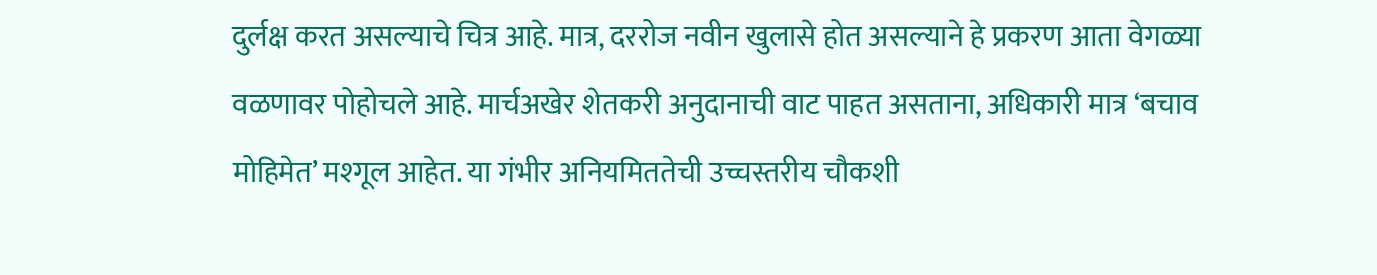दुर्लक्ष करत असल्याचे चित्र आहे. मात्र, दररोज नवीन खुलासे होत असल्याने हे प्रकरण आता वेगळ्या वळणावर पोहोचले आहे. मार्चअखेर शेतकरी अनुदानाची वाट पाहत असताना, अधिकारी मात्र ‘बचाव मोहिमेत’ मश्गूल आहेत. या गंभीर अनियमिततेची उच्चस्तरीय चौकशी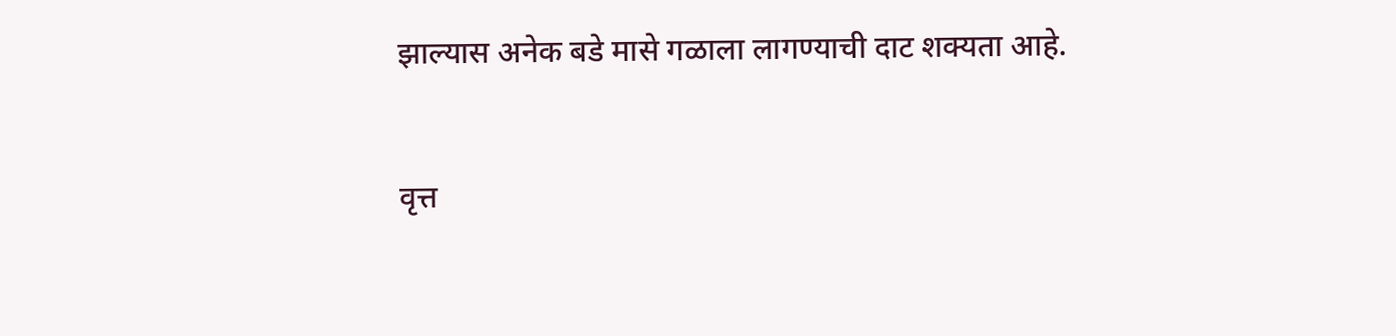झाल्यास अनेक बडे मासे गळाला लागण्याची दाट शक्यता आहे.


वृत्त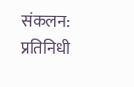संकलन: प्रतिनिधी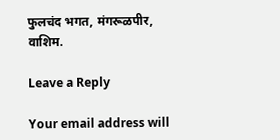फुलचंद भगत, मंगरूळपीर, वाशिम.

Leave a Reply

Your email address will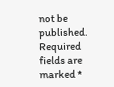not be published. Required fields are marked *